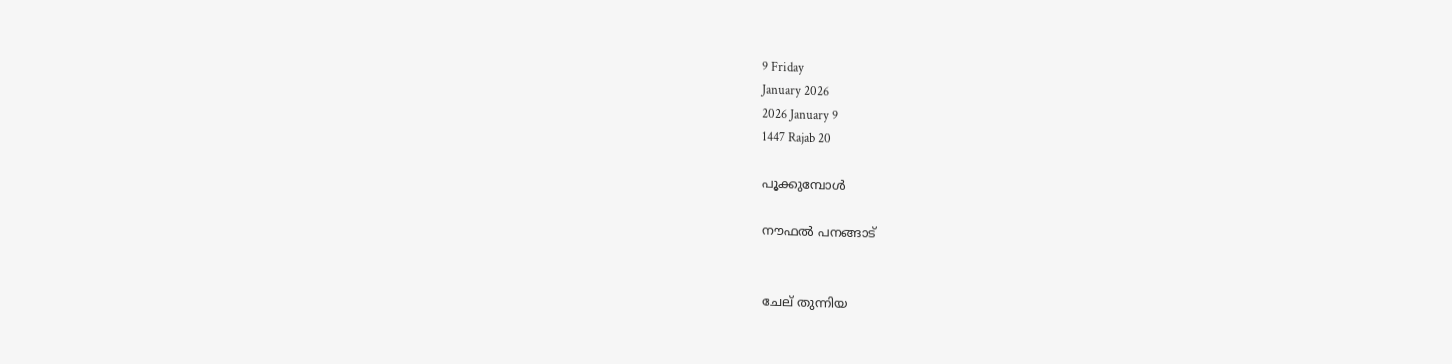9 Friday
January 2026
2026 January 9
1447 Rajab 20

പൂക്കുമ്പോള്‍

നൗഫല്‍ പനങ്ങാട്‌


ചേല് തുന്നിയ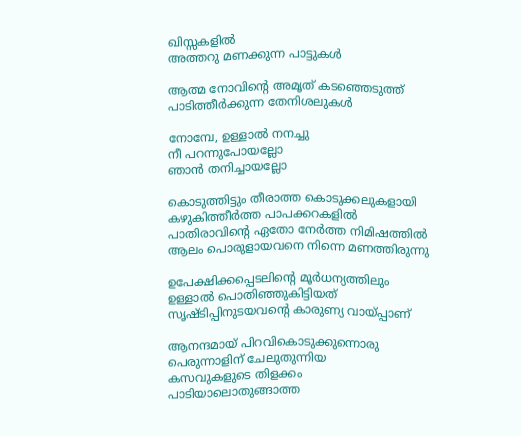ഖിസ്സകളില്‍
അത്തറു മണക്കുന്ന പാട്ടുകള്‍

ആത്മ നോവിന്റെ അമൃത് കടഞ്ഞെടുത്ത്
പാടിത്തീര്‍ക്കുന്ന തേനിശലുകള്‍

നോമ്പേ, ഉള്ളാല്‍ നനച്ചു
നീ പറന്നുപോയല്ലോ
ഞാന്‍ തനിച്ചായല്ലോ

കൊടുത്തിട്ടും തീരാത്ത കൊടുക്കലുകളായി
കഴുകിത്തീര്‍ത്ത പാപക്കറകളില്‍
പാതിരാവിന്റെ ഏതോ നേര്‍ത്ത നിമിഷത്തില്‍
ആലം പൊരുളായവനെ നിന്നെ മണത്തിരുന്നു

ഉപേക്ഷിക്കപ്പെടലിന്റെ മൂര്‍ധന്യത്തിലും
ഉള്ളാല്‍ പൊതിഞ്ഞുകിട്ടിയത്
സൃഷ്ടിപ്പിനുടയവന്റെ കാരുണ്യ വായ്പ്പാണ്

ആനന്ദമായ് പിറവികൊടുക്കുന്നൊരു
പെരുന്നാളിന് ചേലുതുന്നിയ
കസവുകളുടെ തിളക്കം
പാടിയാലൊതുങ്ങാത്ത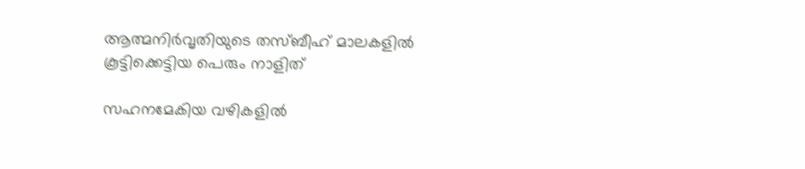ആത്മനിര്‍വൃതിയുടെ തസ്ബീഹ് മാലകളില്‍
കൂട്ടിക്കെട്ടിയ പെരും നാളിത്

സഹനമേകിയ വഴികളില്‍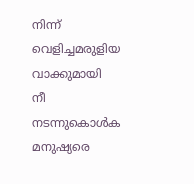നിന്ന്
വെളിച്ചമരുളിയ വാക്കുമായി
നീ നടന്നുകൊള്‍ക
മനുഷ്യരെ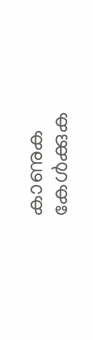കാണുക
കേള്‍ക്കുക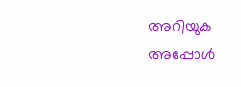അറിയുക
അപ്പോള്‍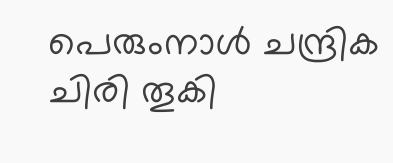പെരുംനാള്‍ ചന്ദ്രിക ചിരി തൂകി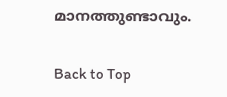മാനത്തുണ്ടാവും.

Back to Top